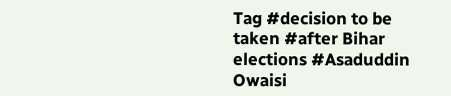Tag #decision to be taken #after Bihar elections #Asaduddin Owaisi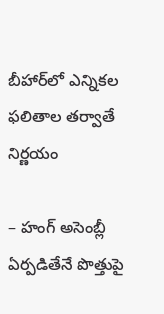బీహార్‌లో ఎన్నికల ఫలితాల తర్వాతే నిర్ణయం

– హంగ్‌ అసెంబ్లీ ఏర్పడితేనే పొత్తుపై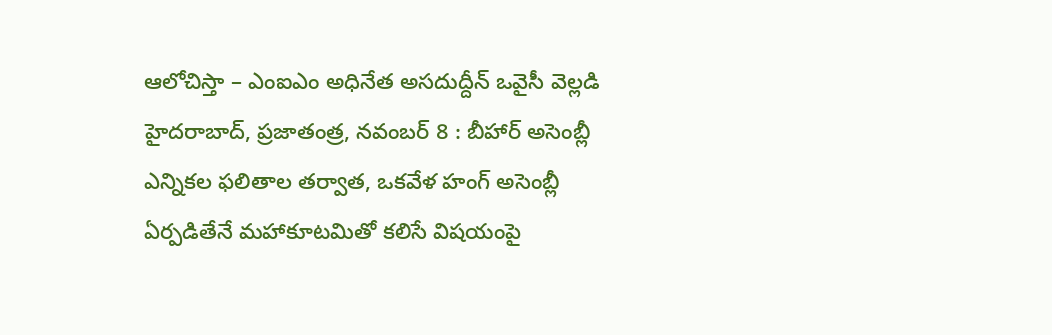ఆలోచిస్తా – ఎంఐఎం అధినేత అసదుద్దీన్‌ ఒవైసీ వెల్లడి హైదరాబాద్‌, ప్ర‌జాతంత్ర‌, నవంబర్‌ 8 : బీహార్‌ అసెంబ్లీ ఎన్నికల ఫలితాల తర్వాత, ఒకవేళ హంగ్‌ అసెంబ్లీ ఏర్పడితేనే మహాకూటమితో కలిసే విషయంపై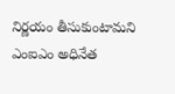నిర్ణయం తీసుకుంటామని ఎంఐఎం అధినేత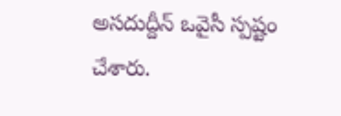అసదుద్దీన్‌ ఒవైసీ స్పష్టం చేశారు.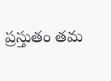ప్రస్తుతం తమ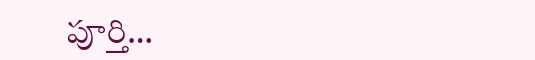పూర్తి…